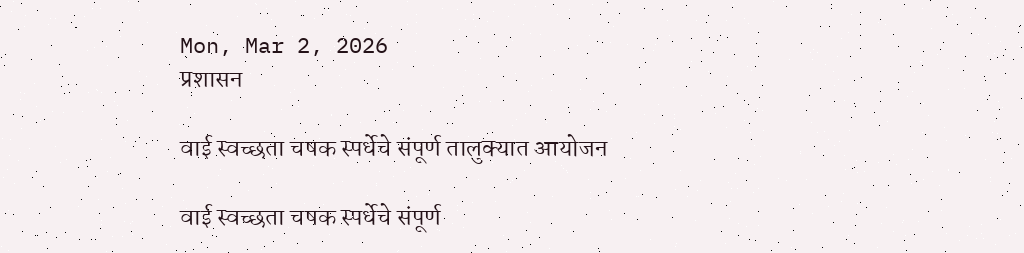Mon, Mar 2, 2026
प्रशासन

वाई स्वच्छता चषक स्पर्धेचे संपूर्ण तालुक्यात आयोजन

वाई स्वच्छता चषक स्पर्धेचे संपूर्ण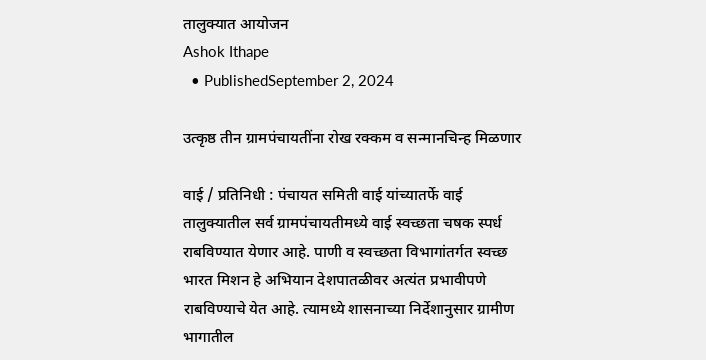तालुक्यात आयोजन
Ashok Ithape
  • PublishedSeptember 2, 2024

उत्कृष्ठ तीन ग्रामपंचायतींना रोख रक्कम व सन्मानचिन्ह मिळणार

वाई / प्रतिनिधी : पंचायत समिती वाई यांच्यातर्फे वाई तालुक्यातील सर्व ग्रामपंचायतीमध्ये वाई स्वच्छता चषक स्पर्ध राबविण्यात येणार आहे. पाणी व स्वच्छता विभागांतर्गत स्वच्छ भारत मिशन हे अभियान देशपातळीवर अत्यंत प्रभावीपणे राबविण्याचे येत आहे. त्यामध्ये शासनाच्या निर्देशानुसार ग्रामीण भागातील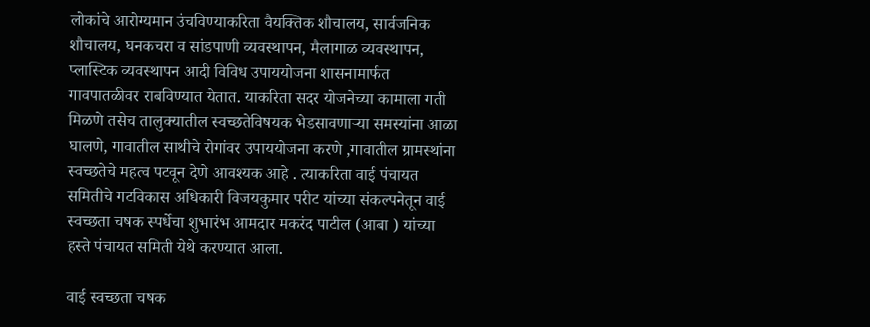लोकांचे आरोग्यमान उंचविण्याकरिता वैयक्तिक शौचालय, सार्वजनिक शौचालय, घनकचरा व सांडपाणी व्यवस्थापन, मैलागाळ व्यवस्थापन, प्लास्टिक व्यवस्थापन आदी विविध उपाययोजना शासनामार्फत गावपातळीवर राबविण्यात येतात. याकरिता सदर योजनेच्या कामाला गती मिळणे तसेच तालुक्यातील स्वच्छतेविषयक भेडसावणाऱ्या समस्यांना आळा घालणे, गावातील साथीचे रोगांवर उपाययोजना करणे ,गावातील ग्रामस्थांना स्वच्छतेचे महत्व पटवून देणे आवश्यक आहे . त्याकरिता वाई पंचायत समितीचे गटविकास अधिकारी विजयकुमार परीट यांच्या संकल्पनेतून वाई स्वच्छता चषक स्पर्धेचा शुभारंभ आमदार मकरंद पाटील (आबा ) यांच्या हस्ते पंचायत समिती येथे करण्यात आला.

वाई स्वच्छता चषक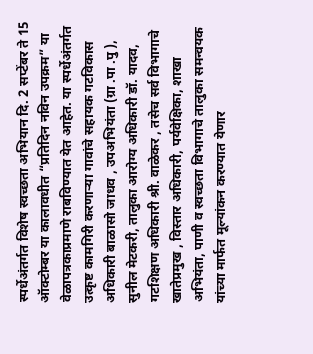स्पर्धेअंतर्गत विशेष स्वच्छता अभियान दि. 2 सप्टेंबर ते 15 ऑक्टोम्बर या कालावधीत “प्रतिदिन नविन उपक्रम” या वेळापत्रकाप्रमाणे राबविण्यात येत आहेत. या स्पर्धेअंतर्गत उत्कृष्ट कामगिरी करणाऱ्या गावांचे सहायक गटविकास अधिकारी बाळासो जाधव , उपअभियंता (ग्रा .पा .पु ), सुनील मेटकरी, तालुका आरोग्य अधिकारी डॉ. यादव, गटशिक्षण अधिकारी श्री. वाळेकर , तसेच सर्व विभागाचे खातेप्रमुख , विस्तार अधिकारी, पर्यवेक्षिका, शाखा अभियंता, पाणी व स्वच्छता विभागाचे तालुका समन्वयक यांच्या मार्फत मूल्यांकन करण्यात येणार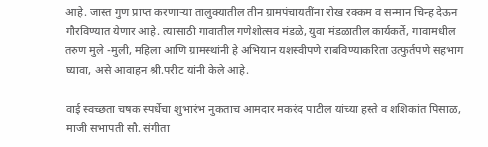आहे. जास्त गुण प्राप्त करणाऱ्या तालुक्यातील तीन ग्रामपंचायतींना रोख रक्कम व सन्मान चिन्ह देऊन गौरविण्यात येणार आहे. त्यासाठी गावातील गणेशोत्सव मंडळे, युवा मंडळातील कार्यकर्ते, गावामधील तरुण मुले -मुली, महिला आणि ग्रामस्थांनी हे अभियान यशस्वीपणे राबविण्याकरिता उत्फुर्तपणे सहभाग घ्यावा, असे आवाहन श्री.परीट यांनी केले आहे.

वाई स्वच्छता चषक स्पर्धेचा शुभारंभ नुकताच आमदार मकरंद पाटील यांच्या हस्ते व शशिकांत पिसाळ, माजी सभापती सौ. संगीता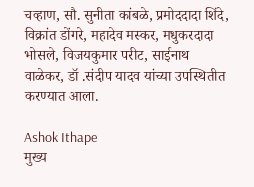चव्हाण, सौ. सुनीता कांबळे, प्रमोददादा शिंदे, विक्रांत डोंगरे, महादेव मस्कर, मधुकरदादा भोसले, विजयकुमार परीट, साईनाथ वाळेकर, डॉ .संदीप यादव यांच्या उपस्थितीत करण्यात आला.

Ashok Ithape
मुख्य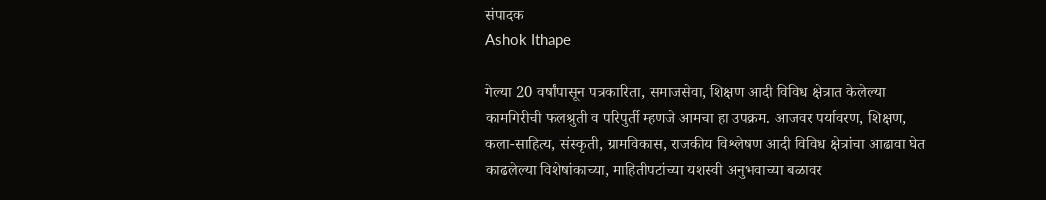संपादक
Ashok Ithape

गेल्या 20 वर्षांपासून पत्रकारिता, समाजसेवा, शिक्षण आदी विविध क्षेत्रात केलेल्या कामगिरीची फलश्रुती व परिपुर्ती म्हणजे आमचा हा उपक्रम. आजवर पर्यावरण, शिक्षण, कला-साहित्य, संस्कृती, ग्रामविकास, राजकीय विश्लेषण आदी विविध क्षेत्रांचा आढावा घेत काढलेल्या विशेषांकाच्या, माहितीपटांच्या यशस्वी अनुभवाच्या बळावर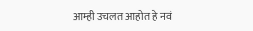आम्ही उचलत आहोत हे नवं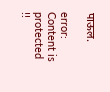पाऊल.

error: Content is protected !!